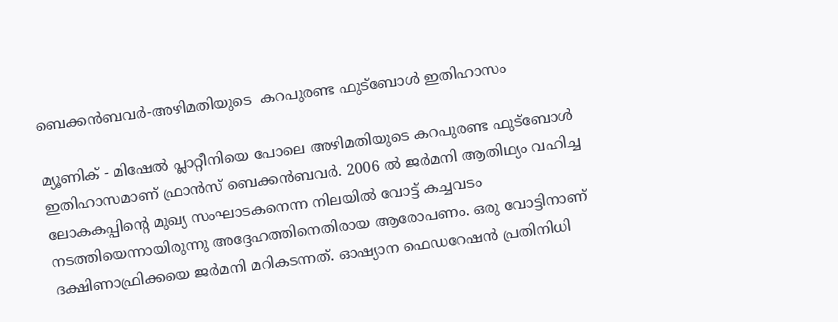ബെക്കന്‍ബവര്‍-അഴിമതിയുടെ  കറപുരണ്ട ഫുട്‌ബോള്‍ ഇതിഹാസം

മ്യൂണിക് - മിഷേല്‍ പ്ലാറ്റീനിയെ പോലെ അഴിമതിയുടെ കറപുരണ്ട ഫുട്‌ബോള്‍ ഇതിഹാസമാണ് ഫ്രാന്‍സ് ബെക്കന്‍ബവര്‍. 2006 ല്‍ ജര്‍മനി ആതിഥ്യം വഹിച്ച ലോകകപ്പിന്റെ മുഖ്യ സംഘാടകനെന്ന നിലയില്‍ വോട്ട് കച്ചവടം നടത്തിയെന്നായിരുന്നു അദ്ദേഹത്തിനെതിരായ ആരോപണം. ഒരു വോട്ടിനാണ് ദക്ഷിണാഫ്രിക്കയെ ജര്‍മനി മറികടന്നത്. ഓഷ്യാന ഫെഡറേഷന്‍ പ്രതിനിധി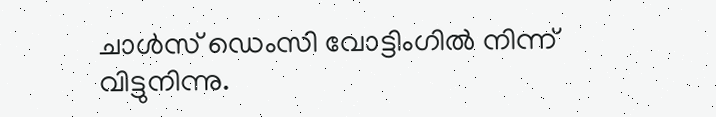ചാള്‍സ് ഡെംസി വോട്ടിംഗില്‍ നിന്ന് വിട്ടുനിന്നു.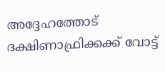അദ്ദേഹത്തോട് ദക്ഷിണാഫ്രിക്കക്ക് വോട്ട്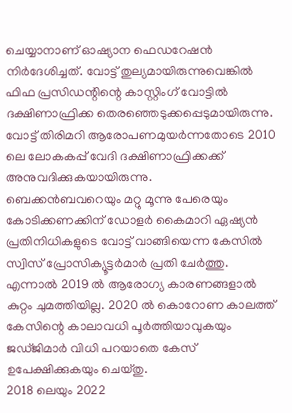ചെയ്യാനാണ് ഓഷ്യാന ഫെഡറേഷന്‍ നിര്‍ദേശിച്ചത്. വോട്ട് തുല്യമായിരുന്നുവെങ്കില്‍ ഫിഫ പ്രസിഡന്റിന്റെ കാസ്റ്റിംഗ് വോട്ടില്‍ ദക്ഷിണാഫ്രിക്ക തെരഞ്ഞെടുക്കപ്പെടുമായിരുന്നു. വോട്ട് തിരിമറി ആരോപണമുയര്‍ന്നതോടെ 2010 ലെ ലോകകപ്പ് വേദി ദക്ഷിണാഫ്രിക്കക്ക് അനുവദിക്കുകയായിരുന്നു.
ബെക്കന്‍ബവറെയും മറ്റു മൂന്നു പേരെയും കോടിക്കണക്കിന് ഡോളര്‍ കൈമാറി ഏഷ്യന്‍ പ്രതിനിധികളുടെ വോട്ട് വാങ്ങിയെന്ന കേസില്‍ സ്വിസ് പ്രോസിക്യൂട്ടര്‍മാര്‍ പ്രതി ചേര്‍ത്തു. എന്നാല്‍ 2019 ല്‍ ആരോഗ്യ കാരണങ്ങളാല്‍ കുറ്റം ചുമത്തിയില്ല. 2020 ല്‍ കൊറോണ കാലത്ത് കേസിന്റെ കാലാവധി പൂര്‍ത്തിയാവുകയും ജഡ്ജിമാര്‍ വിധി പറയാതെ കേസ് ഉപേക്ഷിക്കുകയും ചെയ്തു.
2018 ലെയും 2022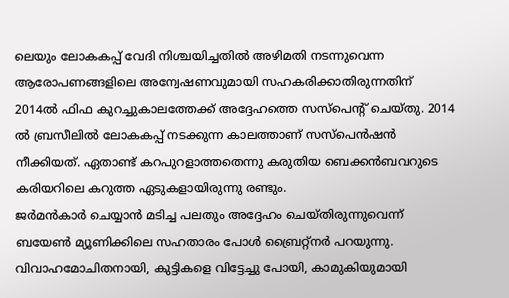ലെയും ലോകകപ്പ് വേദി നിശ്ചയിച്ചതില്‍ അഴിമതി നടന്നുവെന്ന ആരോപണങ്ങളിലെ അന്വേഷണവുമായി സഹകരിക്കാതിരുന്നതിന് 2014ല്‍ ഫിഫ കുറച്ചുകാലത്തേക്ക് അദ്ദേഹത്തെ സസ്‌പെന്റ് ചെയ്തു. 2014 ല്‍ ബ്രസീലില്‍ ലോകകപ്പ് നടക്കുന്ന കാലത്താണ് സസ്‌പെന്‍ഷന്‍ നീക്കിയത്. ഏതാണ്ട് കറപുറളാത്തതെന്നു കരുതിയ ബെക്കന്‍ബവറുടെ കരിയറിലെ കറുത്ത ഏടുകളായിരുന്നു രണ്ടും.
ജര്‍മന്‍കാര്‍ ചെയ്യാന്‍ മടിച്ച പലതും അദ്ദേഹം ചെയ്തിരുന്നുവെന്ന് ബയേണ്‍ മ്യൂണിക്കിലെ സഹതാരം പോള്‍ ബ്രൈറ്റ്‌നര്‍ പറയുന്നു. വിവാഹമോചിതനായി, കുട്ടികളെ വിട്ടേച്ചു പോയി, കാമുകിയുമായി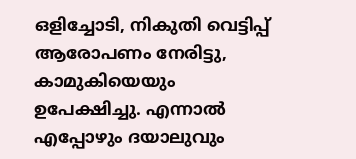ഒളിച്ചോടി, നികുതി വെട്ടിപ്പ് ആരോപണം നേരിട്ടു, കാമുകിയെയും ഉപേക്ഷിച്ചു. എന്നാല്‍ എപ്പോഴും ദയാലുവും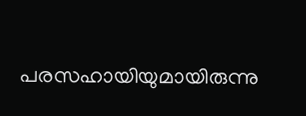പരസഹായിയുമായിരുന്നു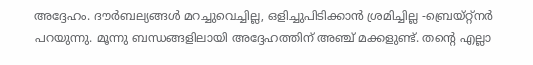അദ്ദേഹം. ദൗര്‍ബല്യങ്ങള്‍ മറച്ചുവെച്ചില്ല, ഒളിച്ചുപിടിക്കാന്‍ ശ്രമിച്ചില്ല -ബ്രെയ്റ്റ്‌നര്‍ പറയുന്നു. മൂന്നു ബന്ധങ്ങളിലായി അദ്ദേഹത്തിന് അഞ്ച് മക്കളുണ്ട്. തന്റെ എല്ലാ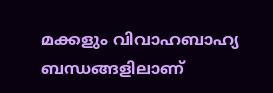മക്കളും വിവാഹബാഹ്യ ബന്ധങ്ങളിലാണ്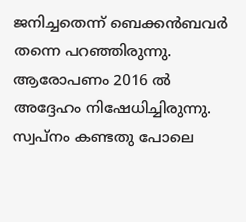ജനിച്ചതെന്ന് ബെക്കന്‍ബവര്‍ തന്നെ പറഞ്ഞിരുന്നു.
ആരോപണം 2016 ല്‍ അദ്ദേഹം നിഷേധിച്ചിരുന്നു. സ്വപ്‌നം കണ്ടതു പോലെ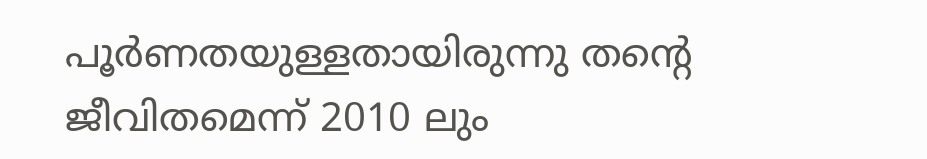പൂര്‍ണതയുള്ളതായിരുന്നു തന്റെ ജീവിതമെന്ന് 2010 ലും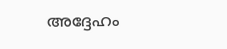അദ്ദേഹം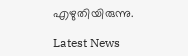എഴുതിയിരുന്നു.

Latest News